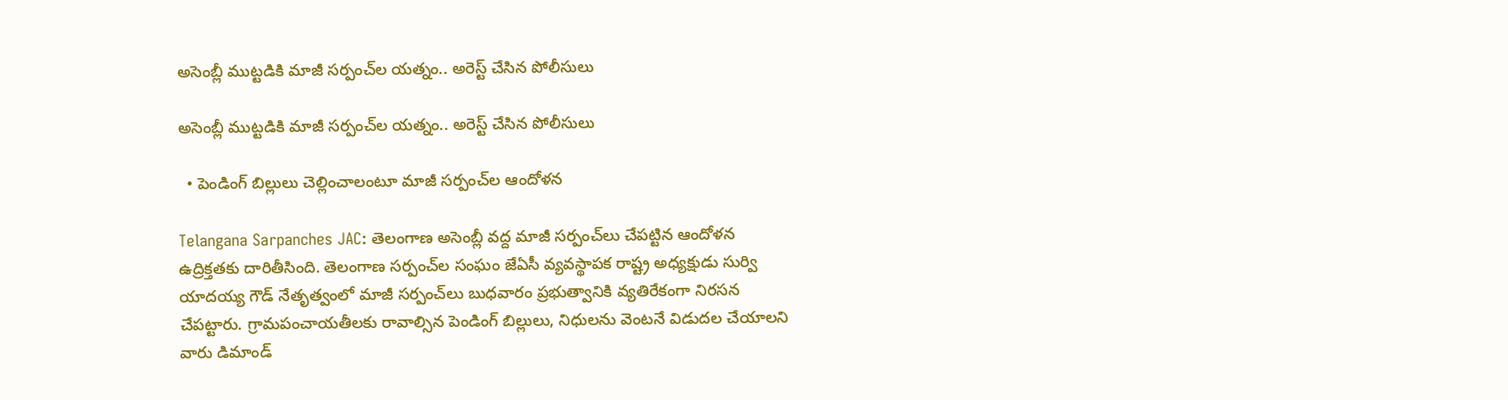అసెంబ్లీ ముట్టడికి మాజీ సర్పంచ్‌ల యత్నం.. అరెస్ట్ చేసిన పోలీసులు

అసెంబ్లీ ముట్టడికి మాజీ సర్పంచ్‌ల యత్నం.. అరెస్ట్ చేసిన పోలీసులు

  • పెండింగ్ బిల్లులు చెల్లించాలంటూ మాజీ సర్పంచ్‌ల ఆందోళన

Telangana Sarpanches JAC: తెలంగాణ అసెంబ్లీ వద్ద మాజీ సర్పంచ్‌లు చేపట్టిన ఆందోళన ఉద్రిక్తతకు దారితీసింది. తెలంగాణ సర్పంచ్‌ల సంఘం జేఏసీ వ్యవస్థాపక రాష్ట్ర అధ్యక్షుడు సుర్వి యాదయ్య గౌడ్ నేతృత్వంలో మాజీ సర్పంచ్‌లు బుధవారం ప్రభుత్వానికి వ్యతిరేకంగా నిరసన చేపట్టారు. గ్రామపంచాయతీలకు రావాల్సిన పెండింగ్ బిల్లులు, నిధులను వెంటనే విడుదల చేయాలని వారు డిమాండ్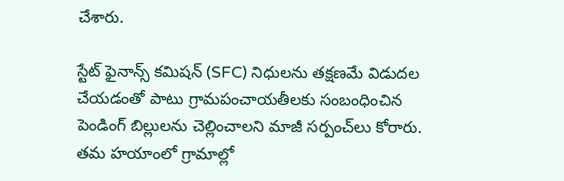చేశారు.

స్టేట్ ఫైనాన్స్ కమిషన్ (SFC) నిధులను తక్షణమే విడుదల చేయడంతో పాటు గ్రామపంచాయతీలకు సంబంధించిన పెండింగ్ బిల్లులను చెల్లించాలని మాజీ సర్పంచ్‌లు కోరారు. తమ హయాంలో గ్రామాల్లో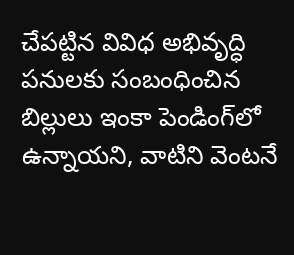చేపట్టిన వివిధ అభివృద్ధి పనులకు సంబంధించిన బిల్లులు ఇంకా పెండింగ్‌లో ఉన్నాయని, వాటిని వెంటనే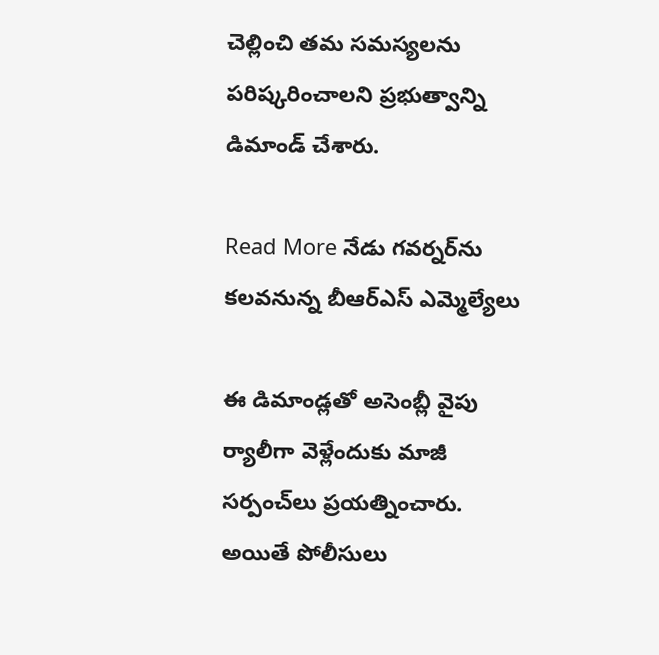చెల్లించి తమ సమస్యలను పరిష్కరించాలని ప్రభుత్వాన్ని డిమాండ్ చేశారు.

Read More నేడు గవర్నర్‌ను కలవనున్న బీఆర్ఎస్ ఎమ్మెల్యేలు

ఈ డిమాండ్లతో అసెంబ్లీ వైపు ర్యాలీగా వెళ్లేందుకు మాజీ సర్పంచ్‌లు ప్రయత్నించారు. అయితే పోలీసులు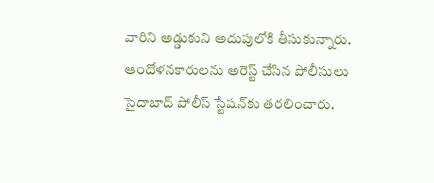వారిని అడ్డుకుని అదుపులోకి తీసుకున్నారు. ఆందోళనకారులను అరెస్ట్ చేసిన పోలీసులు సైదాబాద్ పోలీస్ స్టేషన్‌కు తరలించారు.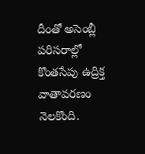దీంతో అసెంబ్లీ పరిసరాల్లో కొంతసేపు ఉద్రిక్త వాతావరణం నెలకొంది.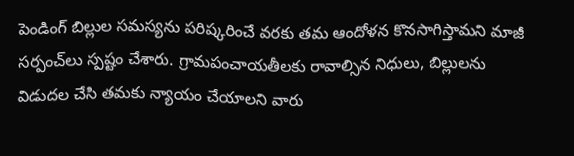పెండింగ్ బిల్లుల సమస్యను పరిష్కరించే వరకు తమ ఆందోళన కొనసాగిస్తామని మాజీ సర్పంచ్‌లు స్పష్టం చేశారు. గ్రామపంచాయతీలకు రావాల్సిన నిధులు, బిల్లులను విడుదల చేసి తమకు న్యాయం చేయాలని వారు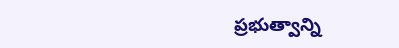ప్రభుత్వాన్ని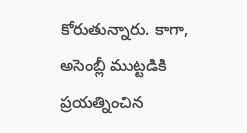కోరుతున్నారు. కాగా, అసెంబ్లీ ముట్టడికి ప్రయత్నించిన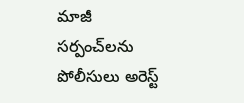మాజీ సర్పంచ్‌లను పోలీసులు అరెస్ట్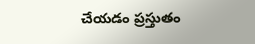చేయడం ప్రస్తుతం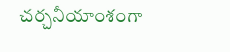చర్చనీయాంశంగా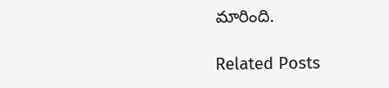మారింది.

Related Posts